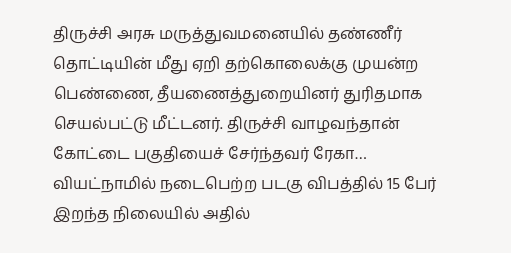திருச்சி அரசு மருத்துவமனையில் தண்ணீர் தொட்டியின் மீது ஏறி தற்கொலைக்கு முயன்ற பெண்ணை, தீயணைத்துறையினர் துரிதமாக செயல்பட்டு மீட்டனர். திருச்சி வாழவந்தான் கோட்டை பகுதியைச் சேர்ந்தவர் ரேகா…
வியட்நாமில் நடைபெற்ற படகு விபத்தில் 15 பேர் இறந்த நிலையில் அதில்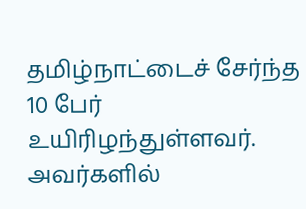தமிழ்நாட்டைச் சேர்ந்த 10 பேர் உயிரிழந்துள்ளவர். அவர்களில்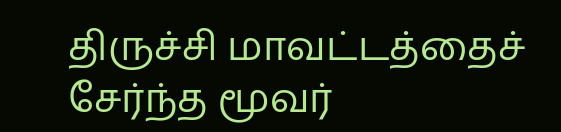திருச்சி மாவட்டத்தைச் சேர்ந்த மூவர்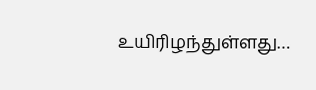உயிரிழந்துள்ளது…